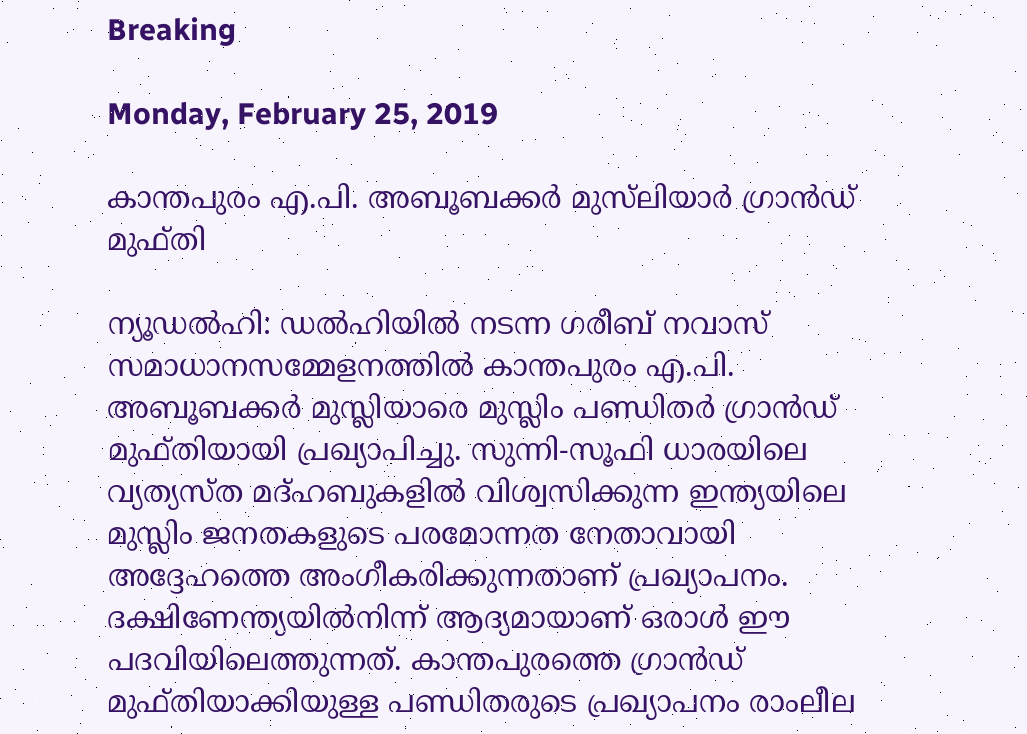Breaking

Monday, February 25, 2019

കാന്തപുരം എ.പി. അബൂബക്കർ മുസ്‌ലിയാർ ഗ്രാൻഡ് മുഫ്തി

ന്യൂഡൽഹി: ഡൽഹിയിൽ നടന്ന ഗരീബ് നവാസ് സമാധാനസമ്മേളനത്തിൽ കാന്തപുരം എ.പി. അബൂബക്കർ മുസ്ലിയാരെ മുസ്ലിം പണ്ഡിതർ ഗ്രാൻഡ് മുഫ്തിയായി പ്രഖ്യാപിച്ചു. സുന്നി-സൂഫി ധാരയിലെ വ്യത്യസ്ത മദ്ഹബുകളിൽ വിശ്വസിക്കുന്ന ഇന്ത്യയിലെ മുസ്ലിം ജനതകളുടെ പരമോന്നത നേതാവായി അദ്ദേഹത്തെ അംഗീകരിക്കുന്നതാണ് പ്രഖ്യാപനം. ദക്ഷിണേന്ത്യയിൽനിന്ന് ആദ്യമായാണ് ഒരാൾ ഈ പദവിയിലെത്തുന്നത്. കാന്തപുരത്തെ ഗ്രാൻഡ് മുഫ്തിയാക്കിയുള്ള പണ്ഡിതരുടെ പ്രഖ്യാപനം രാംലീല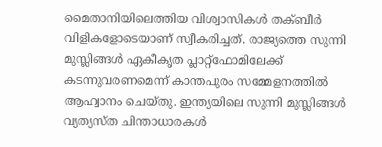മൈതാനിയിലെത്തിയ വിശ്വാസികൾ തക്ബീർ വിളികളോടെയാണ് സ്വീകരിച്ചത്. രാജ്യത്തെ സുന്നി മുസ്ലിങ്ങൾ ഏകീകൃത പ്ലാറ്റ്ഫോമിലേക്ക് കടന്നുവരണമെന്ന് കാന്തപുരം സമ്മേളനത്തിൽ ആഹ്വാനം ചെയ്തു. ഇന്ത്യയിലെ സുന്നി മുസ്ലിങ്ങൾ വ്യത്യസ്ത ചിന്താധാരകൾ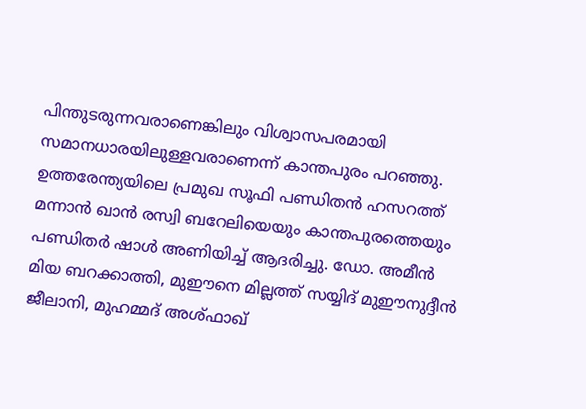പിന്തുടരുന്നവരാണെങ്കിലും വിശ്വാസപരമായി സമാനധാരയിലുള്ളവരാണെന്ന് കാന്തപുരം പറഞ്ഞു. ഉത്തരേന്ത്യയിലെ പ്രമുഖ സൂഫി പണ്ഡിതൻ ഹസറത്ത് മന്നാൻ ഖാൻ രസ്വി ബറേലിയെയും കാന്തപുരത്തെയും പണ്ഡിതർ ഷാൾ അണിയിച്ച് ആദരിച്ചു. ഡോ. അമീൻ മിയ ബറക്കാത്തി, മുഈനെ മില്ലത്ത് സയ്യിദ് മുഈനുദ്ദീൻ ജീലാനി, മുഹമ്മദ് അശ്ഫാഖ്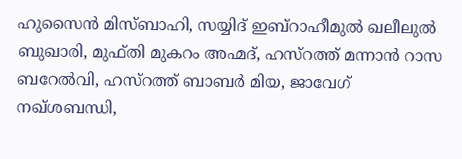ഹുസൈൻ മിസ്ബാഹി, സയ്യിദ് ഇബ്റാഹീമുൽ ഖലീലുൽ ബുഖാരി, മുഫ്തി മുകറം അഹ്മദ്, ഹസ്റത്ത് മന്നാൻ റാസ ബറേൽവി, ഹസ്റത്ത് ബാബർ മിയ, ജാവേഗ് നഖ്ശബന്ധി,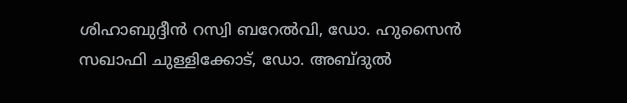ശിഹാബുദ്ദീൻ റസ്വി ബറേൽവി, ഡോ. ഹുസൈൻ സഖാഫി ചുള്ളിക്കോട്, ഡോ. അബ്ദുൽ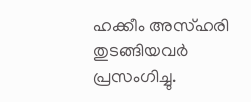ഹക്കീം അസ്ഹരി തുടങ്ങിയവർ പ്രസംഗിച്ചു.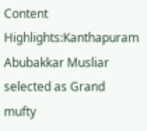Content Highlights:Kanthapuram Abubakkar Musliar selected as Grand mufty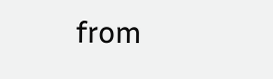from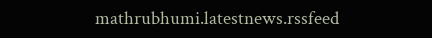mathrubhumi.latestnews.rssfeed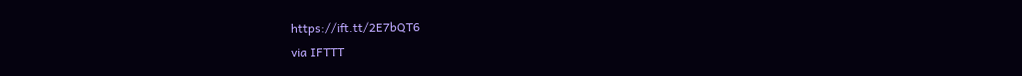https://ift.tt/2E7bQT6
via IFTTT